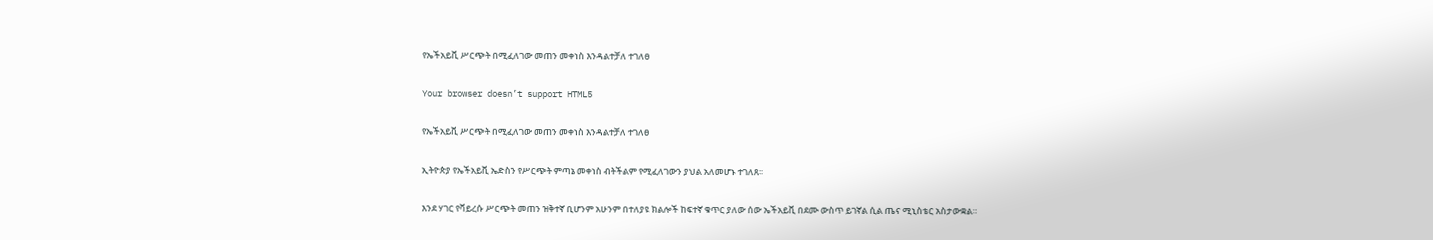የኤችአይቪ ሥርጭት በሚፈለገው መጠን መቀነስ እንዳልተቻለ ተገለፀ

Your browser doesn’t support HTML5

የኤችአይቪ ሥርጭት በሚፈለገው መጠን መቀነስ እንዳልተቻለ ተገለፀ

ኢትዮጵያ የኤችአይቪ ኤድስን የሥርጭት ምጣኔ መቀነስ ብትችልም የሚፈለገውን ያህል አለመሆኑ ተገለጸ፡፡

እንደ ሃገር የቫይረሱ ሥርጭት መጠን ዝቅተኛ ቢሆንም አሁንም በተለያዩ ክልሎች ከፍተኛ ቁጥር ያለው ሰው ኤችአይቪ በደሙ ውስጥ ይገኛል ሲል ጤና ሚኒስቴር አስታውቋል።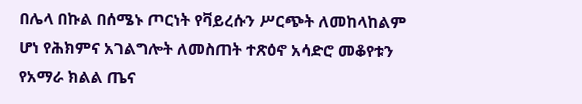በሌላ በኩል በሰሜኑ ጦርነት የቫይረሱን ሥርጭት ለመከላከልም ሆነ የሕክምና አገልግሎት ለመስጠት ተጽዕኖ አሳድሮ መቆየቱን የአማራ ክልል ጤና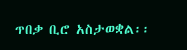ጥበቃ ቢሮ አስታወቋል፡፡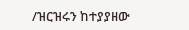/ዝርዝሩን ከተያያዘው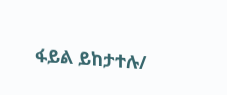ፋይል ይከታተሉ/